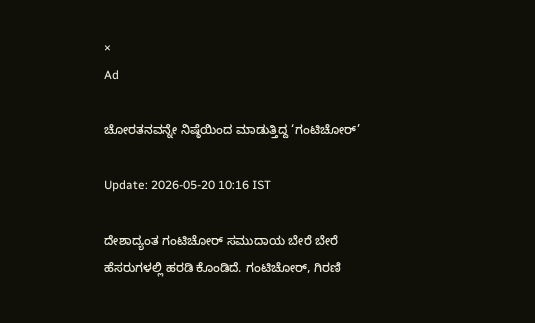×
Ad

ಚೋರತನವನ್ನೇ ನಿಷ್ಠೆಯಿಂದ ಮಾಡುತ್ತಿದ್ದ ‘ಗಂಟಿಚೋರ್’

Update: 2026-05-20 10:16 IST

ದೇಶಾದ್ಯಂತ ಗಂಟಿಚೋರ್ ಸಮುದಾಯ ಬೇರೆ ಬೇರೆ ಹೆಸರುಗಳಲ್ಲಿ ಹರಡಿ ಕೊಂಡಿದೆ. ಗಂಟಿಚೋರ್, ಗಿರಣಿ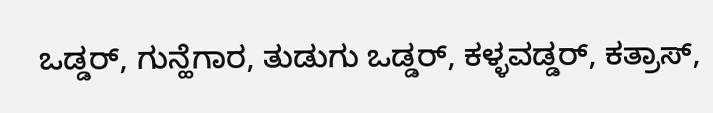ಒಡ್ಡರ್, ಗುನ್ಹೆಗಾರ, ತುಡುಗು ಒಡ್ಡರ್, ಕಳ್ಳವಡ್ಡರ್, ಕತ್ರಾಸ್,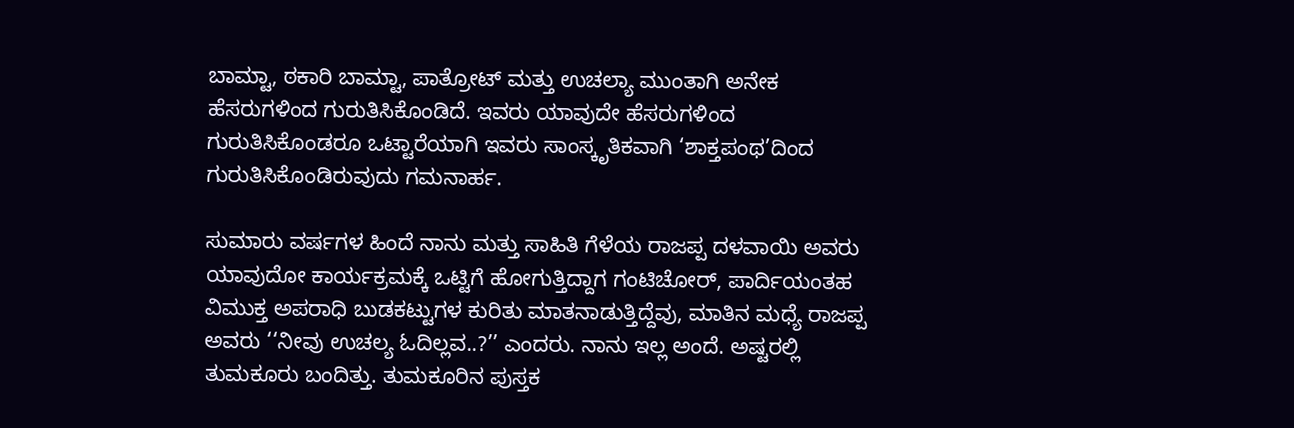ಬಾಮ್ಟಾ, ಠಕಾರಿ ಬಾಮ್ಟಾ, ಪಾತ್ರೋಟ್ ಮತ್ತು ಉಚಲ್ಯಾ ಮುಂತಾಗಿ ಅನೇಕ ಹೆಸರುಗಳಿಂದ ಗುರುತಿಸಿಕೊಂಡಿದೆ. ಇವರು ಯಾವುದೇ ಹೆಸರುಗಳಿಂದ ಗುರುತಿಸಿಕೊಂಡರೂ ಒಟ್ಟಾರೆಯಾಗಿ ಇವರು ಸಾಂಸ್ಕೃತಿಕವಾಗಿ ‘ಶಾಕ್ತಪಂಥ’ದಿಂದ ಗುರುತಿಸಿಕೊಂಡಿರುವುದು ಗಮನಾರ್ಹ.

ಸುಮಾರು ವರ್ಷಗಳ ಹಿಂದೆ ನಾನು ಮತ್ತು ಸಾಹಿತಿ ಗೆಳೆಯ ರಾಜಪ್ಪ ದಳವಾಯಿ ಅವರು ಯಾವುದೋ ಕಾರ್ಯಕ್ರಮಕ್ಕೆ ಒಟ್ಟಿಗೆ ಹೋಗುತ್ತಿದ್ದಾಗ ಗಂಟಿಚೋರ್, ಪಾರ್ದಿಯಂತಹ ವಿಮುಕ್ತ ಅಪರಾಧಿ ಬುಡಕಟ್ಟುಗಳ ಕುರಿತು ಮಾತನಾಡುತ್ತಿದ್ದೆವು, ಮಾತಿನ ಮಧ್ಯೆ ರಾಜಪ್ಪ ಅವರು ‘‘ನೀವು ಉಚಲ್ಯ ಓದಿಲ್ಲವ..?’’ ಎಂದರು. ನಾನು ಇಲ್ಲ ಅಂದೆ. ಅಷ್ಟರಲ್ಲಿ ತುಮಕೂರು ಬಂದಿತ್ತು. ತುಮಕೂರಿನ ಪುಸ್ತಕ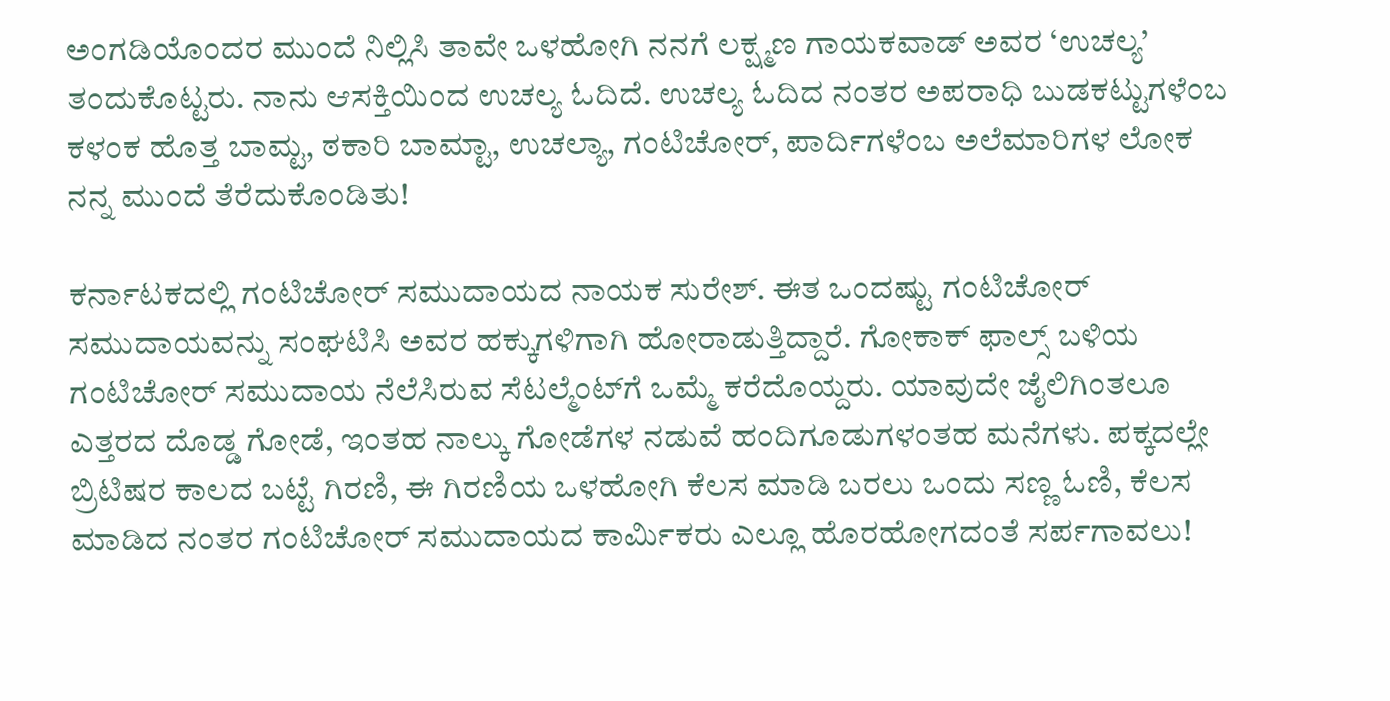ಅಂಗಡಿಯೊಂದರ ಮುಂದೆ ನಿಲ್ಲಿಸಿ ತಾವೇ ಒಳಹೋಗಿ ನನಗೆ ಲಕ್ಷ್ಮಣ ಗಾಯಕವಾಡ್ ಅವರ ‘ಉಚಲ್ಯ’ ತಂದುಕೊಟ್ಟರು. ನಾನು ಆಸಕ್ತಿಯಿಂದ ಉಚಲ್ಯ ಓದಿದೆ. ಉಚಲ್ಯ ಓದಿದ ನಂತರ ಅಪರಾಧಿ ಬುಡಕಟ್ಟುಗಳೆಂಬ ಕಳಂಕ ಹೊತ್ತ ಬಾಮ್ಟ, ಠಕಾರಿ ಬಾಮ್ಟಾ, ಉಚಲ್ಯಾ, ಗಂಟಿಚೋರ್, ಪಾರ್ದಿಗಳೆಂಬ ಅಲೆಮಾರಿಗಳ ಲೋಕ ನನ್ನ ಮುಂದೆ ತೆರೆದುಕೊಂಡಿತು!

ಕರ್ನಾಟಕದಲ್ಲಿ ಗಂಟಿಚೋರ್ ಸಮುದಾಯದ ನಾಯಕ ಸುರೇಶ್. ಈತ ಒಂದಷ್ಟು ಗಂಟಿಚೋರ್ ಸಮುದಾಯವನ್ನು ಸಂಘಟಿಸಿ ಅವರ ಹಕ್ಕುಗಳಿಗಾಗಿ ಹೋರಾಡುತ್ತಿದ್ದಾರೆ. ಗೋಕಾಕ್ ಫಾಲ್ಸ್ ಬಳಿಯ ಗಂಟಿಚೋರ್ ಸಮುದಾಯ ನೆಲೆಸಿರುವ ಸೆಟಲ್ಮೆಂಟ್‌ಗೆ ಒಮ್ಮೆ ಕರೆದೊಯ್ದರು. ಯಾವುದೇ ಜೈಲಿಗಿಂತಲೂ ಎತ್ತರದ ದೊಡ್ಡ ಗೋಡೆ, ಇಂತಹ ನಾಲ್ಕು ಗೋಡೆಗಳ ನಡುವೆ ಹಂದಿಗೂಡುಗಳಂತಹ ಮನೆಗಳು. ಪಕ್ಕದಲ್ಲೇ ಬ್ರಿಟಿಷರ ಕಾಲದ ಬಟ್ಟೆ ಗಿರಣಿ, ಈ ಗಿರಣಿಯ ಒಳಹೋಗಿ ಕೆಲಸ ಮಾಡಿ ಬರಲು ಒಂದು ಸಣ್ಣ ಓಣಿ, ಕೆಲಸ ಮಾಡಿದ ನಂತರ ಗಂಟಿಚೋರ್ ಸಮುದಾಯದ ಕಾರ್ಮಿಕರು ಎಲ್ಲೂ ಹೊರಹೋಗದಂತೆ ಸರ್ಪಗಾವಲು!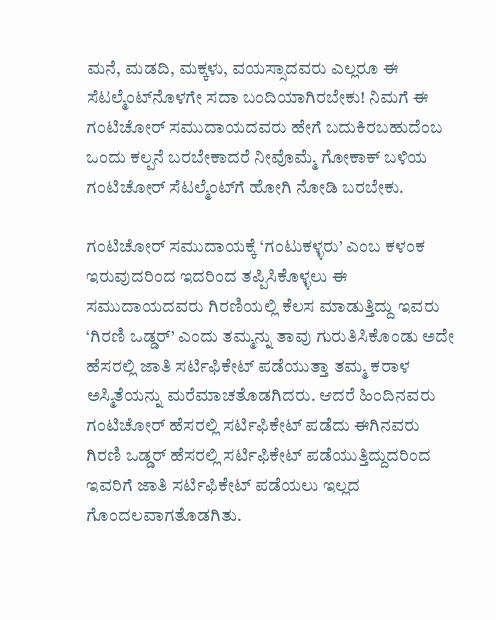ಮನೆ, ಮಡದಿ, ಮಕ್ಕಳು, ವಯಸ್ಸಾದವರು ಎಲ್ಲರೂ ಈ ಸೆಟಲ್ಮೆಂಟ್‌ನೊಳಗೇ ಸದಾ ಬಂದಿಯಾಗಿರಬೇಕು! ನಿಮಗೆ ಈ ಗಂಟಿಚೋರ್ ಸಮುದಾಯದವರು ಹೇಗೆ ಬದುಕಿರಬಹುದೆಂಬ ಒಂದು ಕಲ್ಪನೆ ಬರಬೇಕಾದರೆ ನೀವೊಮ್ಮೆ ಗೋಕಾಕ್ ಬಳಿಯ ಗಂಟಿಚೋರ್ ಸೆಟಲ್ಮೆಂಟ್‌ಗೆ ಹೋಗಿ ನೋಡಿ ಬರಬೇಕು.

ಗಂಟಿಚೋರ್ ಸಮುದಾಯಕ್ಕೆ ‘ಗಂಟುಕಳ್ಳರು’ ಎಂಬ ಕಳಂಕ ಇರುವುದರಿಂದ ಇದರಿಂದ ತಪ್ಪಿಸಿಕೊಳ್ಳಲು ಈ ಸಮುದಾಯದವರು ಗಿರಣಿಯಲ್ಲಿ ಕೆಲಸ ಮಾಡುತ್ತಿದ್ದು ಇವರು ‘ಗಿರಣಿ ಒಡ್ಡರ್’ ಎಂದು ತಮ್ಮನ್ನು ತಾವು ಗುರುತಿಸಿಕೊಂಡು ಅದೇ ಹೆಸರಲ್ಲಿ ಜಾತಿ ಸರ್ಟಿಫಿಕೇಟ್ ಪಡೆಯುತ್ತಾ ತಮ್ಮ ಕರಾಳ ಅಸ್ಮಿತೆಯನ್ನು ಮರೆಮಾಚತೊಡಗಿದರು. ಆದರೆ ಹಿಂದಿನವರು ಗಂಟಿಚೋರ್ ಹೆಸರಲ್ಲಿ ಸರ್ಟಿಫಿಕೇಟ್ ಪಡೆದು ಈಗಿನವರು ಗಿರಣಿ ಒಡ್ಡರ್ ಹೆಸರಲ್ಲಿ ಸರ್ಟಿಫಿಕೇಟ್ ಪಡೆಯುತ್ತಿದ್ದುದರಿಂದ ಇವರಿಗೆ ಜಾತಿ ಸರ್ಟಿಫಿಕೇಟ್ ಪಡೆಯಲು ಇಲ್ಲದ ಗೊಂದಲವಾಗತೊಡಗಿತು.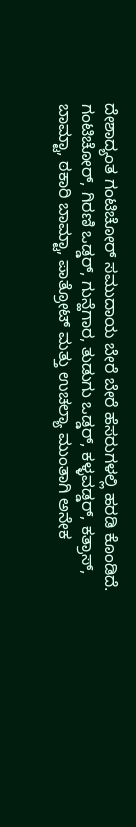ದೇಶಾದ್ಯಂತ ಗಂಟಿಚೋರ್ ಸಮುದಾಯ ಬೇರೆ ಬೇರೆ ಹೆಸರುಗಳಲ್ಲಿ ಹರಡಿ ಕೊಂಡಿದೆ. ಗಂಟಿಚೋರ್, ಗಿರಣಿ ಒಡ್ಡರ್, ಗುನ್ಹೆಗಾರ, ತುಡುಗು ಒಡ್ಡರ್, ಕಳ್ಳವಡ್ಡರ್, ಕತ್ರಾಸ್, ಬಾಮ್ಟಾ, ಠಕಾರಿ ಬಾಮ್ಟಾ, ಪಾತ್ರೋಟ್ ಮತ್ತು ಉಚಲ್ಯಾ ಮುಂತಾಗಿ ಅನೇಕ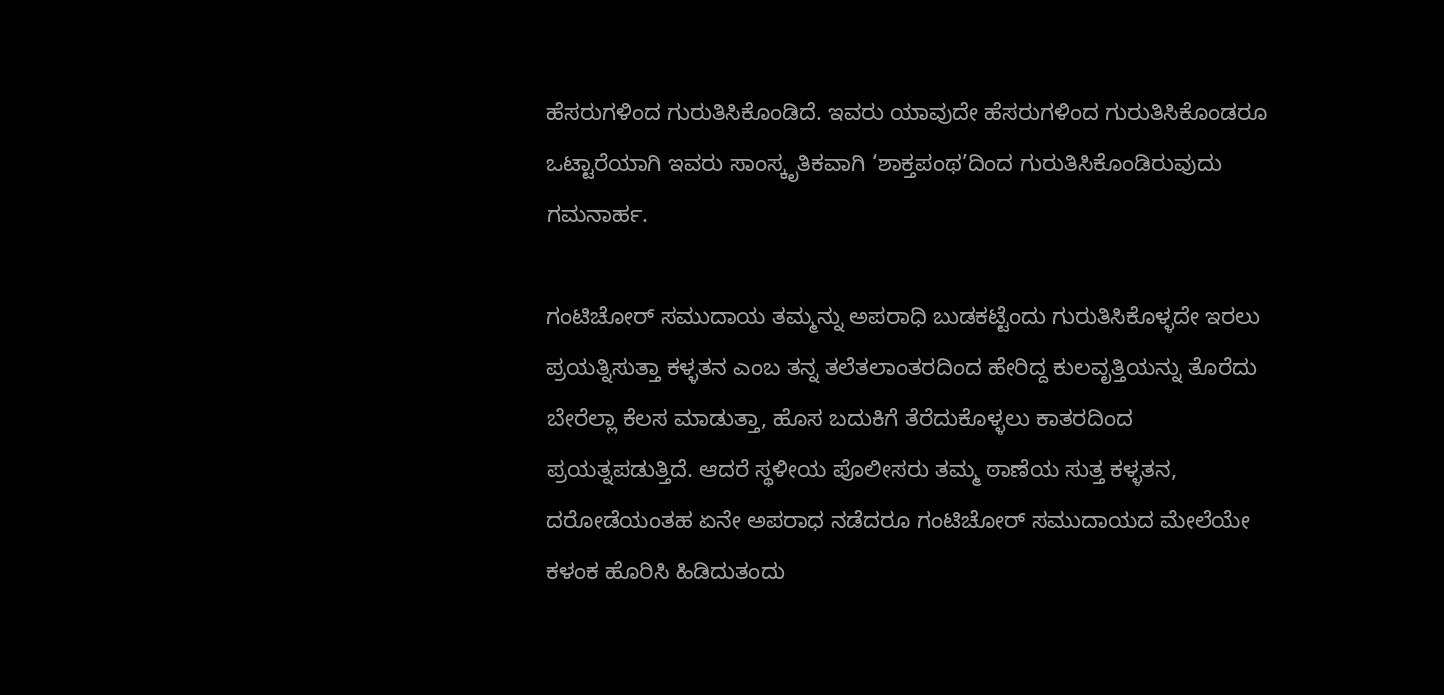ಹೆಸರುಗಳಿಂದ ಗುರುತಿಸಿಕೊಂಡಿದೆ. ಇವರು ಯಾವುದೇ ಹೆಸರುಗಳಿಂದ ಗುರುತಿಸಿಕೊಂಡರೂ ಒಟ್ಟಾರೆಯಾಗಿ ಇವರು ಸಾಂಸ್ಕೃತಿಕವಾಗಿ ‘ಶಾಕ್ತಪಂಥ’ದಿಂದ ಗುರುತಿಸಿಕೊಂಡಿರುವುದು ಗಮನಾರ್ಹ.

ಗಂಟಿಚೋರ್ ಸಮುದಾಯ ತಮ್ಮನ್ನು ಅಪರಾಧಿ ಬುಡಕಟ್ಟೆಂದು ಗುರುತಿಸಿಕೊಳ್ಳದೇ ಇರಲು ಪ್ರಯತ್ನಿಸುತ್ತಾ ಕಳ್ಳತನ ಎಂಬ ತನ್ನ ತಲೆತಲಾಂತರದಿಂದ ಹೇರಿದ್ದ ಕುಲವೃತ್ತಿಯನ್ನು ತೊರೆದು ಬೇರೆಲ್ಲಾ ಕೆಲಸ ಮಾಡುತ್ತಾ, ಹೊಸ ಬದುಕಿಗೆ ತೆರೆದುಕೊಳ್ಳಲು ಕಾತರದಿಂದ ಪ್ರಯತ್ನಪಡುತ್ತಿದೆ. ಆದರೆ ಸ್ಥಳೀಯ ಪೊಲೀಸರು ತಮ್ಮ ಠಾಣೆಯ ಸುತ್ತ ಕಳ್ಳತನ, ದರೋಡೆಯಂತಹ ಏನೇ ಅಪರಾಧ ನಡೆದರೂ ಗಂಟಿಚೋರ್ ಸಮುದಾಯದ ಮೇಲೆಯೇ ಕಳಂಕ ಹೊರಿಸಿ ಹಿಡಿದುತಂದು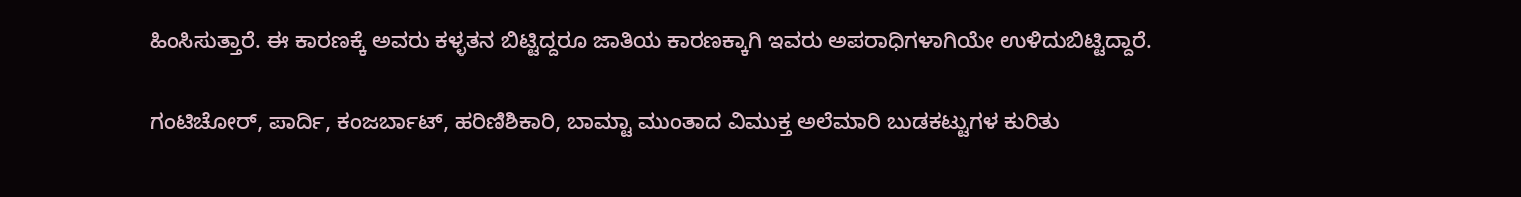ಹಿಂಸಿಸುತ್ತಾರೆ. ಈ ಕಾರಣಕ್ಕೆ ಅವರು ಕಳ್ಳತನ ಬಿಟ್ಟಿದ್ದರೂ ಜಾತಿಯ ಕಾರಣಕ್ಕಾಗಿ ಇವರು ಅಪರಾಧಿಗಳಾಗಿಯೇ ಉಳಿದುಬಿಟ್ಟಿದ್ದಾರೆ.

ಗಂಟಿಚೋರ್, ಪಾರ್ದಿ, ಕಂಜರ್ಬಾಟ್, ಹರಿಣಿಶಿಕಾರಿ, ಬಾಮ್ಟಾ ಮುಂತಾದ ವಿಮುಕ್ತ ಅಲೆಮಾರಿ ಬುಡಕಟ್ಟುಗಳ ಕುರಿತು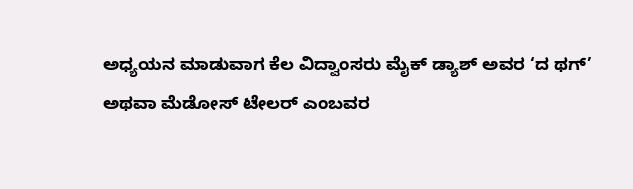ಅಧ್ಯಯನ ಮಾಡುವಾಗ ಕೆಲ ವಿದ್ವಾಂಸರು ಮೈಕ್ ಡ್ಯಾಶ್ ಅವರ ‘ದ ಥಗ್’ ಅಥವಾ ಮೆಡೋಸ್ ಟೇಲರ್ ಎಂಬವರ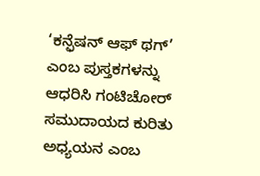‘ಕನ್ಫೆಷನ್ ಆಫ್ ಥಗ್’ ಎಂಬ ಪುಸ್ತಕಗಳನ್ನು ಆಧರಿಸಿ ಗಂಟಿಚೋರ್ ಸಮುದಾಯದ ಕುರಿತು ಅಧ್ಯಯನ ಎಂಬ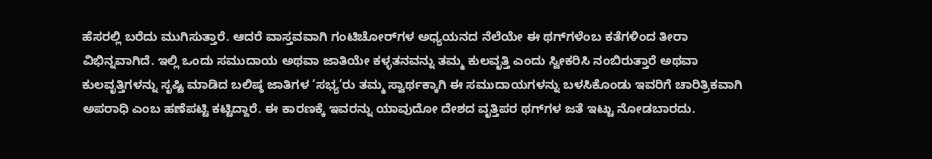ಹೆಸರಲ್ಲಿ ಬರೆದು ಮುಗಿಸುತ್ತಾರೆ. ಆದರೆ ವಾಸ್ತವವಾಗಿ ಗಂಟಿಚೋರ್‌ಗಳ ಅಧ್ಯಯನದ ನೆಲೆಯೇ ಈ ಥಗ್‌ಗಳೆಂಬ ಕತೆಗಳಿಂದ ತೀರಾ ವಿಭಿನ್ನವಾಗಿದೆ. ಇಲ್ಲಿ ಒಂದು ಸಮುದಾಯ ಅಥವಾ ಜಾತಿಯೇ ಕಳ್ಳತನವನ್ನು ತಮ್ಮ ಕುಲವೃತ್ತಿ ಎಂದು ಸ್ವೀಕರಿಸಿ ನಂಬಿರುತ್ತಾರೆ ಅಥವಾ ಕುಲವೃತ್ತಿಗಳನ್ನು ಸೃಷ್ಟಿ ಮಾಡಿದ ಬಲಿಷ್ಠ ಜಾತಿಗಳ ‘ಸಭ್ಯ’ರು ತಮ್ಮ ಸ್ವಾರ್ಥಕ್ಕಾಗಿ ಈ ಸಮುದಾಯಗಳನ್ನು ಬಳಸಿಕೊಂಡು ಇವರಿಗೆ ಚಾರಿತ್ರಿಕವಾಗಿ ಅಪರಾಧಿ ಎಂಬ ಹಣೆಪಟ್ಟಿ ಕಟ್ಟಿದ್ದಾರೆ. ಈ ಕಾರಣಕ್ಕೆ ಇವರನ್ನು ಯಾವುದೋ ದೇಶದ ವೃತ್ತಿಪರ ಥಗ್‌ಗಳ ಜತೆ ಇಟ್ಟು ನೋಡಬಾರದು.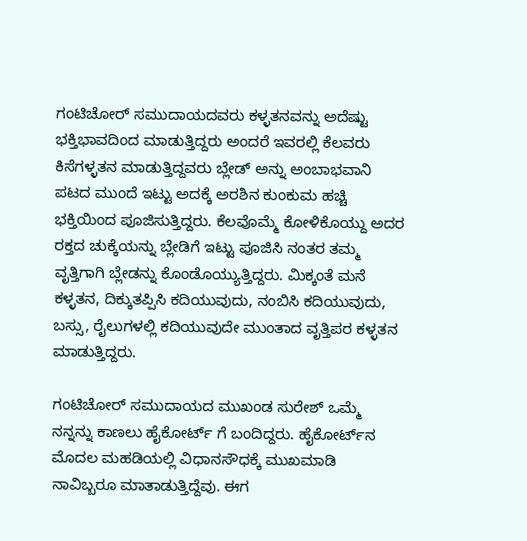ಗಂಟಿಚೋರ್ ಸಮುದಾಯದವರು ಕಳ್ಳತನವನ್ನು ಅದೆಷ್ಟು ಭಕ್ತಿಭಾವದಿಂದ ಮಾಡುತ್ತಿದ್ದರು ಅಂದರೆ ಇವರಲ್ಲಿ ಕೆಲವರು ಕಿಸೆಗಳ್ಳತನ ಮಾಡುತ್ತಿದ್ದವರು ಬ್ಲೇಡ್ ಅನ್ನು ಅಂಬಾಭವಾನಿ ಪಟದ ಮುಂದೆ ಇಟ್ಟು ಅದಕ್ಕೆ ಅರಶಿನ ಕುಂಕುಮ ಹಚ್ಚಿ ಭಕ್ತಿಯಿಂದ ಪೂಜಿಸುತ್ತಿದ್ದರು. ಕೆಲವೊಮ್ಮೆ ಕೋಳಿಕೊಯ್ದು ಅದರ ರಕ್ತದ ಚುಕ್ಕೆಯನ್ನು ಬ್ಲೇಡಿಗೆ ಇಟ್ಟು ಪೂಜಿಸಿ ನಂತರ ತಮ್ಮ ವೃತ್ತಿಗಾಗಿ ಬ್ಲೇಡನ್ನು ಕೊಂಡೊಯ್ಯುತ್ತಿದ್ದರು. ಮಿಕ್ಕಂತೆ ಮನೆ ಕಳ್ಳತನ, ದಿಕ್ಕುತಪ್ಪಿಸಿ ಕದಿಯುವುದು, ನಂಬಿಸಿ ಕದಿಯುವುದು, ಬಸ್ಸು, ರೈಲುಗಳಲ್ಲಿ ಕದಿಯುವುದೇ ಮುಂತಾದ ವೃತ್ತಿಪರ ಕಳ್ಳತನ ಮಾಡುತ್ತಿದ್ದರು.

ಗಂಟಿಚೋರ್ ಸಮುದಾಯದ ಮುಖಂಡ ಸುರೇಶ್ ಒಮ್ಮೆ ನನ್ನನ್ನು ಕಾಣಲು ಹೈಕೋರ್ಟ್ ಗೆ ಬಂದಿದ್ದರು. ಹೈಕೋರ್ಟ್‌ನ ಮೊದಲ ಮಹಡಿಯಲ್ಲಿ ವಿಧಾನಸೌಧಕ್ಕೆ ಮುಖಮಾಡಿ ನಾವಿಬ್ಬರೂ ಮಾತಾಡುತ್ತಿದ್ದೆವು. ಈಗ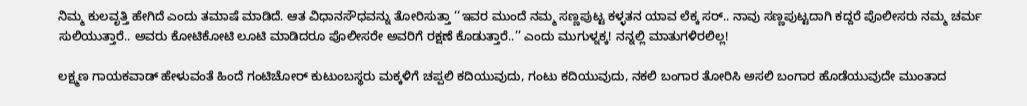ನಿಮ್ಮ ಕುಲವೃತ್ತಿ ಹೇಗಿದೆ ಎಂದು ತಮಾಷೆ ಮಾಡಿದೆ. ಆತ ವಿಧಾನಸೌಧವನ್ನು ತೋರಿಸುತ್ತಾ ‘‘ಇವರ ಮುಂದೆ ನಮ್ಮ ಸಣ್ಣಪುಟ್ಟ ಕಳ್ಳತನ ಯಾವ ಲೆಕ್ಕ ಸರ್.. ನಾವು ಸಣ್ಣಪುಟ್ಟದಾಗಿ ಕದ್ದರೆ ಪೊಲೀಸರು ನಮ್ಮ ಚರ್ಮ ಸುಲಿಯುತ್ತಾರೆ.. ಅವರು ಕೋಟಿಕೋಟಿ ಲೂಟಿ ಮಾಡಿದರೂ ಪೊಲೀಸರೇ ಅವರಿಗೆ ರಕ್ಷಣೆ ಕೊಡುತ್ತಾರೆ..’’ ಎಂದು ಮುಗುಳ್ನಕ್ಕ! ನನ್ನಲ್ಲಿ ಮಾತುಗಳಿರಲಿಲ್ಲ!

ಲಕ್ಷ್ಮಣ ಗಾಯಕವಾಡ್ ಹೇಳುವಂತೆ ಹಿಂದೆ ಗಂಟಿಚೋರ್ ಕುಟುಂಬಸ್ಥರು ಮಕ್ಕಳಿಗೆ ಚಪ್ಪಲಿ ಕದಿಯುವುದು, ಗಂಟು ಕದಿಯುವುದು, ನಕಲಿ ಬಂಗಾರ ತೋರಿಸಿ ಅಸಲಿ ಬಂಗಾರ ಹೊಡೆಯುವುದೇ ಮುಂತಾದ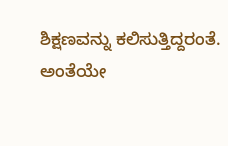ಶಿಕ್ಷಣವನ್ನು ಕಲಿಸುತ್ತಿದ್ದರಂತೆ. ಅಂತೆಯೇ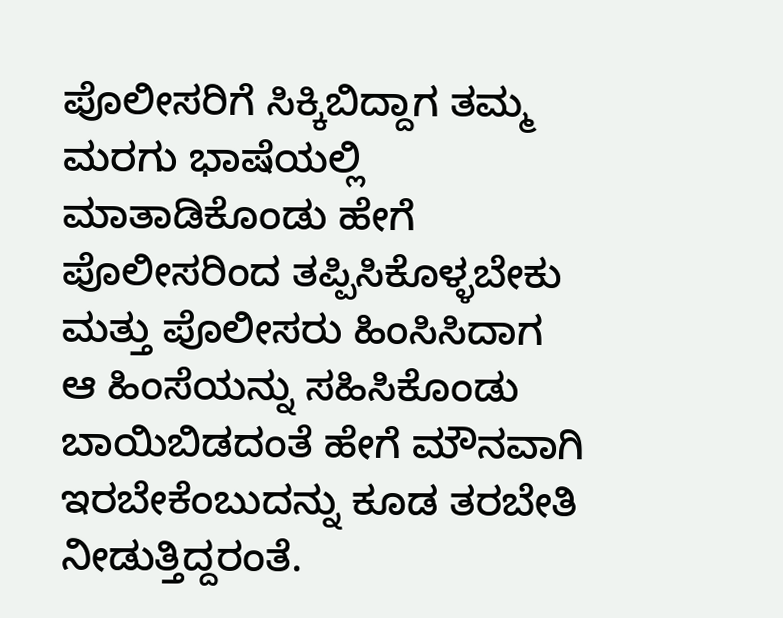ಪೊಲೀಸರಿಗೆ ಸಿಕ್ಕಿಬಿದ್ದಾಗ ತಮ್ಮ ಮರಗು ಭಾಷೆಯಲ್ಲಿ ಮಾತಾಡಿಕೊಂಡು ಹೇಗೆ ಪೊಲೀಸರಿಂದ ತಪ್ಪಿಸಿಕೊಳ್ಳಬೇಕು ಮತ್ತು ಪೊಲೀಸರು ಹಿಂಸಿಸಿದಾಗ ಆ ಹಿಂಸೆಯನ್ನು ಸಹಿಸಿಕೊಂಡು ಬಾಯಿಬಿಡದಂತೆ ಹೇಗೆ ಮೌನವಾಗಿ ಇರಬೇಕೆಂಬುದನ್ನು ಕೂಡ ತರಬೇತಿ ನೀಡುತ್ತಿದ್ದರಂತೆ.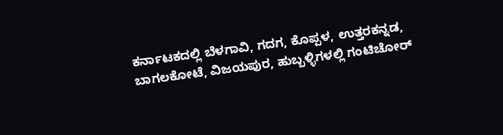ಕರ್ನಾಟಕದಲ್ಲಿ ಬೆಳಗಾವಿ, ಗದಗ, ಕೊಪ್ಪಳ, ಉತ್ತರಕನ್ನಡ, ಬಾಗಲಕೋಟೆ, ವಿಜಯಪುರ, ಹುಬ್ಬಳ್ಳಿಗಳಲ್ಲಿ ಗಂಟಿಚೋರ್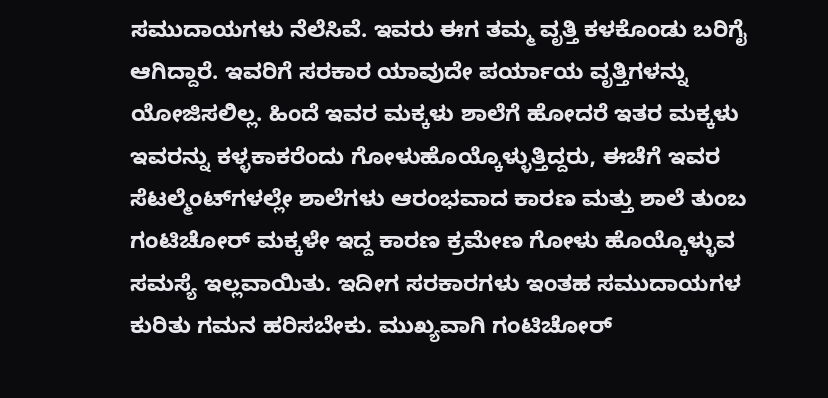ಸಮುದಾಯಗಳು ನೆಲೆಸಿವೆ. ಇವರು ಈಗ ತಮ್ಮ ವೃತ್ತಿ ಕಳಕೊಂಡು ಬರಿಗೈ ಆಗಿದ್ದಾರೆ. ಇವರಿಗೆ ಸರಕಾರ ಯಾವುದೇ ಪರ್ಯಾಯ ವೃತ್ತಿಗಳನ್ನು ಯೋಜಿಸಲಿಲ್ಲ. ಹಿಂದೆ ಇವರ ಮಕ್ಕಳು ಶಾಲೆಗೆ ಹೋದರೆ ಇತರ ಮಕ್ಕಳು ಇವರನ್ನು ಕಳ್ಳಕಾಕರೆಂದು ಗೋಳುಹೊಯ್ಕೊಳ್ಳುತ್ತಿದ್ದರು, ಈಚೆಗೆ ಇವರ ಸೆಟಲ್ಮೆಂಟ್‌ಗಳಲ್ಲೇ ಶಾಲೆಗಳು ಆರಂಭವಾದ ಕಾರಣ ಮತ್ತು ಶಾಲೆ ತುಂಬ ಗಂಟಿಚೋರ್ ಮಕ್ಕಳೇ ಇದ್ದ ಕಾರಣ ಕ್ರಮೇಣ ಗೋಳು ಹೊಯ್ಕೊಳ್ಳುವ ಸಮಸ್ಯೆ ಇಲ್ಲವಾಯಿತು. ಇದೀಗ ಸರಕಾರಗಳು ಇಂತಹ ಸಮುದಾಯಗಳ ಕುರಿತು ಗಮನ ಹರಿಸಬೇಕು. ಮುಖ್ಯವಾಗಿ ಗಂಟಿಚೋರ್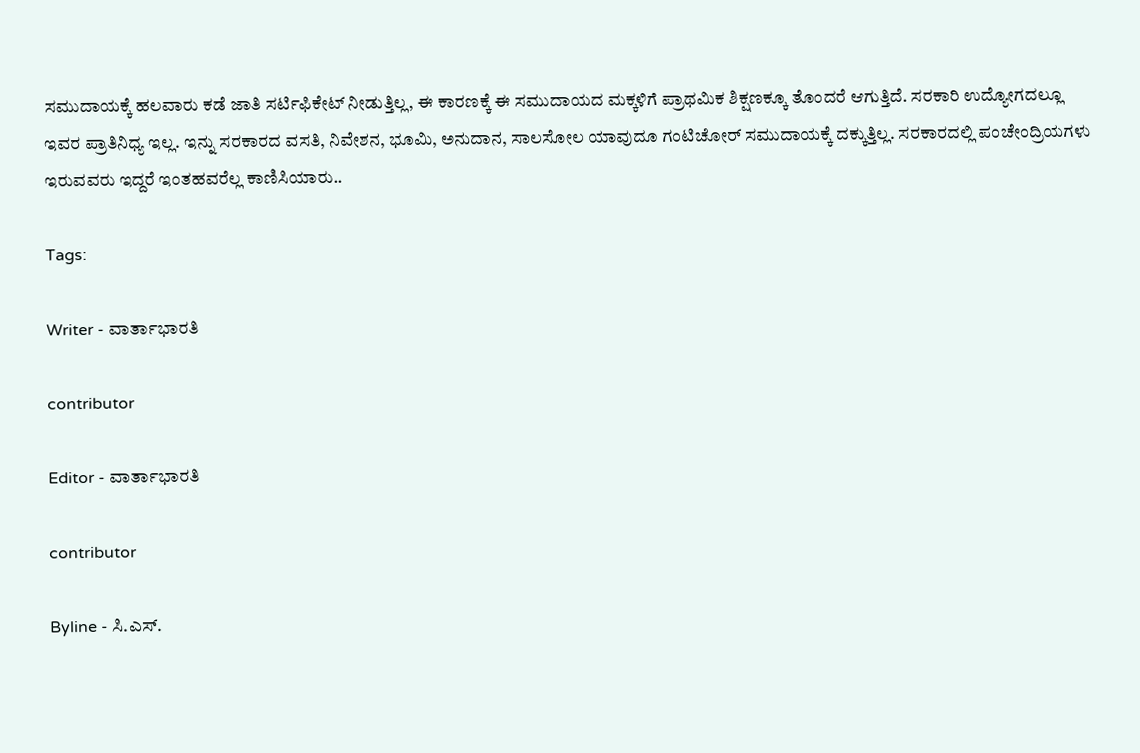ಸಮುದಾಯಕ್ಕೆ ಹಲವಾರು ಕಡೆ ಜಾತಿ ಸರ್ಟಿಫಿಕೇಟ್ ನೀಡುತ್ತಿಲ್ಲ, ಈ ಕಾರಣಕ್ಕೆ ಈ ಸಮುದಾಯದ ಮಕ್ಕಳಿಗೆ ಪ್ರಾಥಮಿಕ ಶಿಕ್ಷಣಕ್ಕೂ ತೊಂದರೆ ಆಗುತ್ತಿದೆ. ಸರಕಾರಿ ಉದ್ಯೋಗದಲ್ಲೂ ಇವರ ಪ್ರಾತಿನಿಧ್ಯ ಇಲ್ಲ. ಇನ್ನು ಸರಕಾರದ ವಸತಿ, ನಿವೇಶನ, ಭೂಮಿ, ಅನುದಾನ, ಸಾಲಸೋಲ ಯಾವುದೂ ಗಂಟಿಚೋರ್ ಸಮುದಾಯಕ್ಕೆ ದಕ್ಕುತ್ತಿಲ್ಲ. ಸರಕಾರದಲ್ಲಿ ಪಂಚೇಂದ್ರಿಯಗಳು ಇರುವವರು ಇದ್ದರೆ ಇಂತಹವರೆಲ್ಲ ಕಾಣಿಸಿಯಾರು..

Tags:

Writer - ವಾರ್ತಾಭಾರತಿ

contributor

Editor - ವಾರ್ತಾಭಾರತಿ

contributor

Byline - ಸಿ.ಎಸ್.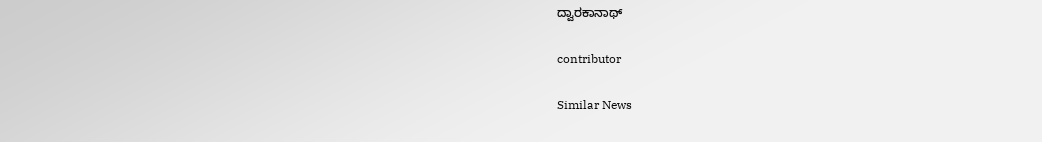ದ್ವಾರಕಾನಾಥ್

contributor

Similar News